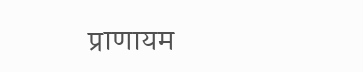प्राणायम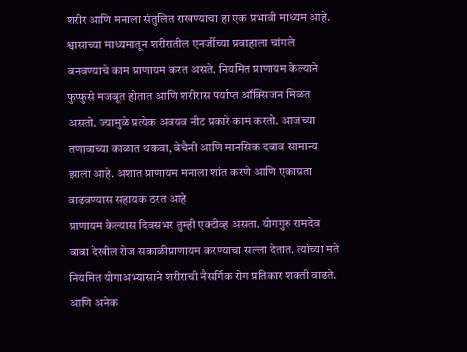शरीर आणि मनाला संतुलित राखण्याचा हा एक प्रभावी माध्यम आहे. श्वासाच्या माध्यमातून शरीरातील एनर्जीच्या प्रवाहाला चांगले बनवण्याचे काम प्राणायम करत असते. नियमित प्राणायम केल्याने फुप्फुसे मजबूत होतात आणि शरीरास पर्याप्त ऑक्सिजन मिळत असतो. ज्यामुळे प्रत्येक अवयव नीट प्रकारे काम करतो. आजच्या तणावाच्या काळात थकवा, बेचैनी आणि मानसिक दबाव सामान्य झाला आहे. अशात प्राणायम मनाला शांत करणे आणि एकाग्रता वाढवण्यास सहायक ठरत आहे
प्राणायम केल्यास दिवसभर तुम्ही एक्टीव्ह असता. योगगुरु रामदेव बाबा देखील रोज सकाळीप्राणायम करण्याचा सल्ला देतात. त्यांच्या मते नियमित योगाअभ्यासाने शरीराची नैसर्गिक रोग प्रतिकार शक्ती वाढते. आणि अनेक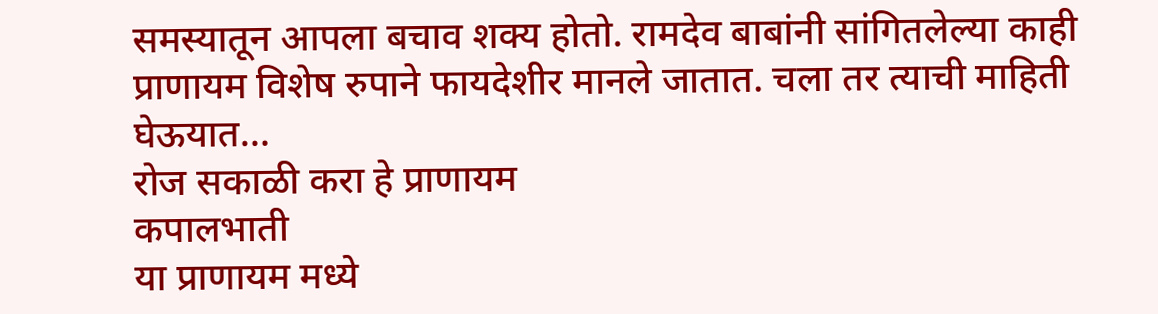समस्यातून आपला बचाव शक्य होतो. रामदेव बाबांनी सांगितलेल्या काही प्राणायम विशेष रुपाने फायदेशीर मानले जातात. चला तर त्याची माहिती घेऊयात…
रोज सकाळी करा हे प्राणायम
कपालभाती
या प्राणायम मध्ये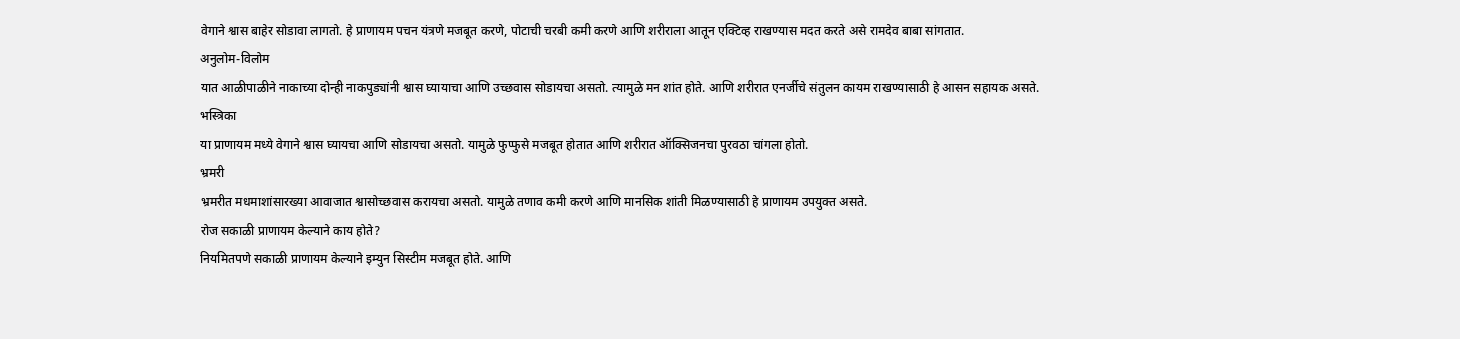वेगाने श्वास बाहेर सोडावा लागतो. हे प्राणायम पचन यंत्रणे मजबूत करणे, पोटाची चरबी कमी करणे आणि शरीराला आतून एक्टिव्ह राखण्यास मदत करते असे रामदेव बाबा सांगतात.
अनुलोम-विलोम
यात आळीपाळीने नाकाच्या दोन्ही नाकपुड्यांनी श्वास घ्यायाचा आणि उच्छवास सोडायचा असतो. त्यामुळे मन शांत होते. आणि शरीरात एनर्जीचे संतुलन कायम राखण्यासाठी हे आसन सहायक असते.
भस्त्रिका
या प्राणायम मध्ये वेगाने श्वास घ्यायचा आणि सोडायचा असतो. यामुळे फुप्फुसे मजबूत होतात आणि शरीरात ऑक्सिजनचा पुरवठा चांगला होतो.
भ्रमरी
भ्रमरीत मधमाशांसारख्या आवाजात श्वासोच्छवास करायचा असतो. यामुळे तणाव कमी करणे आणि मानसिक शांती मिळण्यासाठी हे प्राणायम उपयुक्त असते.
रोज सकाळी प्राणायम केल्याने काय होते?
नियमितपणे सकाळी प्राणायम केल्याने इम्युन सिस्टीम मजबूत होते. आणि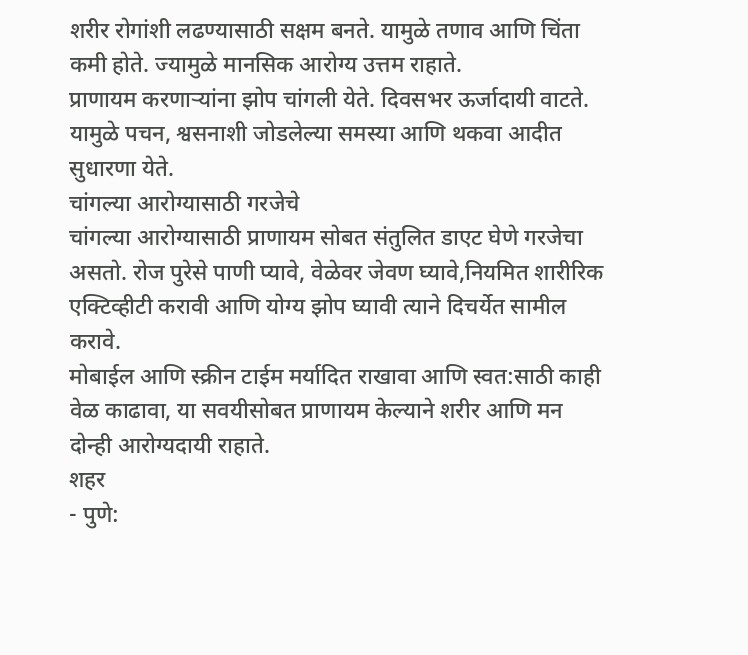शरीर रोगांशी लढण्यासाठी सक्षम बनते. यामुळे तणाव आणि चिंता कमी होते. ज्यामुळे मानसिक आरोग्य उत्तम राहाते.
प्राणायम करणाऱ्यांना झोप चांगली येते. दिवसभर ऊर्जादायी वाटते. यामुळे पचन, श्वसनाशी जोडलेल्या समस्या आणि थकवा आदीत सुधारणा येते.
चांगल्या आरोग्यासाठी गरजेचे
चांगल्या आरोग्यासाठी प्राणायम सोबत संतुलित डाएट घेणे गरजेचा असतो. रोज पुरेसे पाणी प्यावे, वेळेवर जेवण घ्यावे,नियमित शारीरिक एक्टिव्हीटी करावी आणि योग्य झोप घ्यावी त्याने दिचर्येत सामील करावे.
मोबाईल आणि स्क्रीन टाईम मर्यादित राखावा आणि स्वत:साठी काही वेळ काढावा, या सवयीसोबत प्राणायम केल्याने शरीर आणि मन दोन्ही आरोग्यदायी राहाते.
शहर
- पुणे: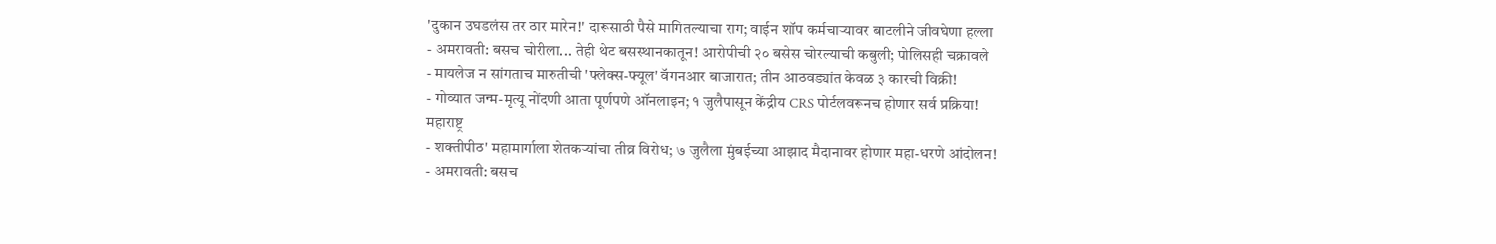'दुकान उघडलंस तर ठार मारेन!' दारूसाठी पैसे मागितल्याचा राग; वाईन शॉप कर्मचाऱ्यावर बाटलीने जीवघेणा हल्ला
- अमरावती: बसच चोरीला... तेही थेट बसस्थानकातून! आरोपीची २० बसेस चोरल्याची कबुली; पोलिसही चक्रावले
- मायलेज न सांगताच मारुतीची 'फ्लेक्स-फ्यूल' वॅगनआर बाजारात; तीन आठवड्यांत केवळ ३ कारची विक्री!
- गोव्यात जन्म-मृत्यू नोंदणी आता पूर्णपणे ऑनलाइन; १ जुलैपासून केंद्रीय CRS पोर्टलवरूनच होणार सर्व प्रक्रिया!
महाराष्ट्र
- शक्तीपीठ' महामार्गाला शेतकऱ्यांचा तीव्र विरोध; ७ जुलैला मुंबईच्या आझाद मैदानावर होणार महा-धरणे आंदोलन!
- अमरावती: बसच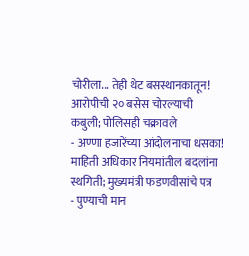चोरीला... तेही थेट बसस्थानकातून! आरोपीची २० बसेस चोरल्याची कबुली; पोलिसही चक्रावले
- अण्णा हजारेंच्या आंदोलनाचा धसका! माहिती अधिकार नियमांतील बदलांना स्थगिती; मुख्यमंत्री फडणवीसांचे पत्र
- पुण्याची मान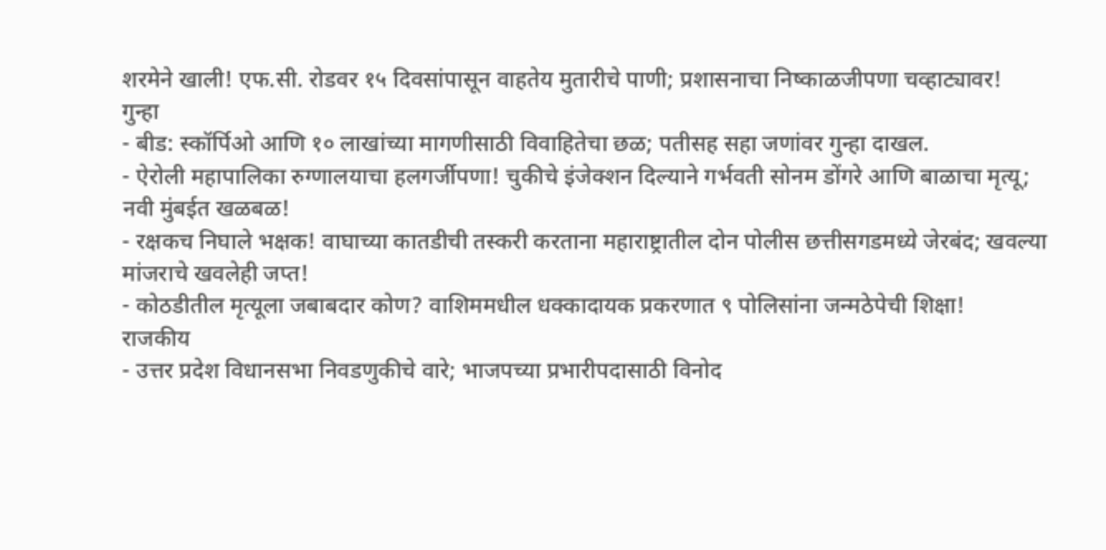शरमेने खाली! एफ.सी. रोडवर १५ दिवसांपासून वाहतेय मुतारीचे पाणी; प्रशासनाचा निष्काळजीपणा चव्हाट्यावर!
गुन्हा
- बीड: स्कॉर्पिओ आणि १० लाखांच्या मागणीसाठी विवाहितेचा छळ; पतीसह सहा जणांवर गुन्हा दाखल.
- ऐरोली महापालिका रुग्णालयाचा हलगर्जीपणा! चुकीचे इंजेक्शन दिल्याने गर्भवती सोनम डोंगरे आणि बाळाचा मृत्यू; नवी मुंबईत खळबळ!
- रक्षकच निघाले भक्षक! वाघाच्या कातडीची तस्करी करताना महाराष्ट्रातील दोन पोलीस छत्तीसगडमध्ये जेरबंद; खवल्या मांजराचे खवलेही जप्त!
- कोठडीतील मृत्यूला जबाबदार कोण? वाशिममधील धक्कादायक प्रकरणात ९ पोलिसांना जन्मठेपेची शिक्षा!
राजकीय
- उत्तर प्रदेश विधानसभा निवडणुकीचे वारे; भाजपच्या प्रभारीपदासाठी विनोद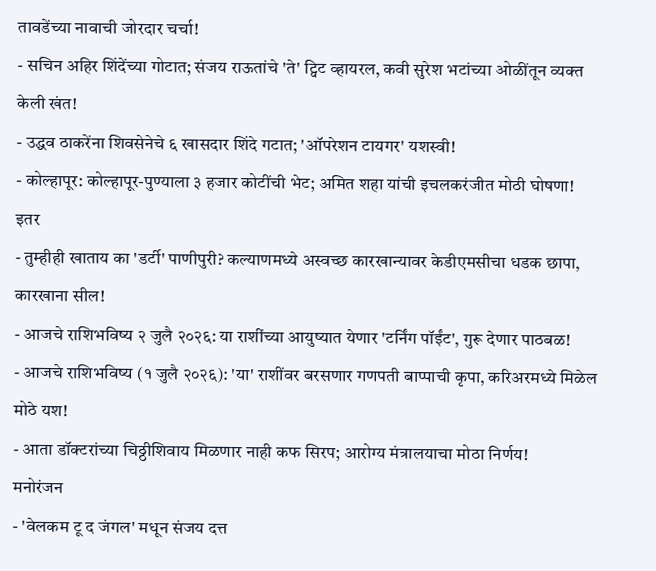तावडेंच्या नावाची जोरदार चर्चा!
- सचिन अहिर शिंदेंच्या गोटात; संजय राऊतांचे 'ते' ट्विट व्हायरल, कवी सुरेश भटांच्या ओळींतून व्यक्त केली खंत!
- उद्धव ठाकरेंना शिवसेनेचे ६ खासदार शिंदे गटात; 'ऑपरेशन टायगर' यशस्वी!
- कोल्हापूर: कोल्हापूर-पुण्याला ३ हजार कोटींची भेट; अमित शहा यांची इचलकरंजीत मोठी घोषणा!
इतर
- तुम्हीही खाताय का 'डर्टी' पाणीपुरी? कल्याणमध्ये अस्वच्छ कारखान्यावर केडीएमसीचा धडक छापा, कारखाना सील!
- आजचे राशिभविष्य २ जुलै २०२६: या राशींच्या आयुष्यात येणार 'टर्निंग पॉईंट', गुरू देणार पाठबळ!
- आजचे राशिभविष्य (१ जुलै २०२६): 'या' राशींवर बरसणार गणपती बाप्पाची कृपा, करिअरमध्ये मिळेल मोठे यश!
- आता डॉक्टरांच्या चिठ्ठीशिवाय मिळणार नाही कफ सिरप; आरोग्य मंत्रालयाचा मोठा निर्णय!
मनोरंजन
- 'वेलकम टू द जंगल' मधून संजय दत्त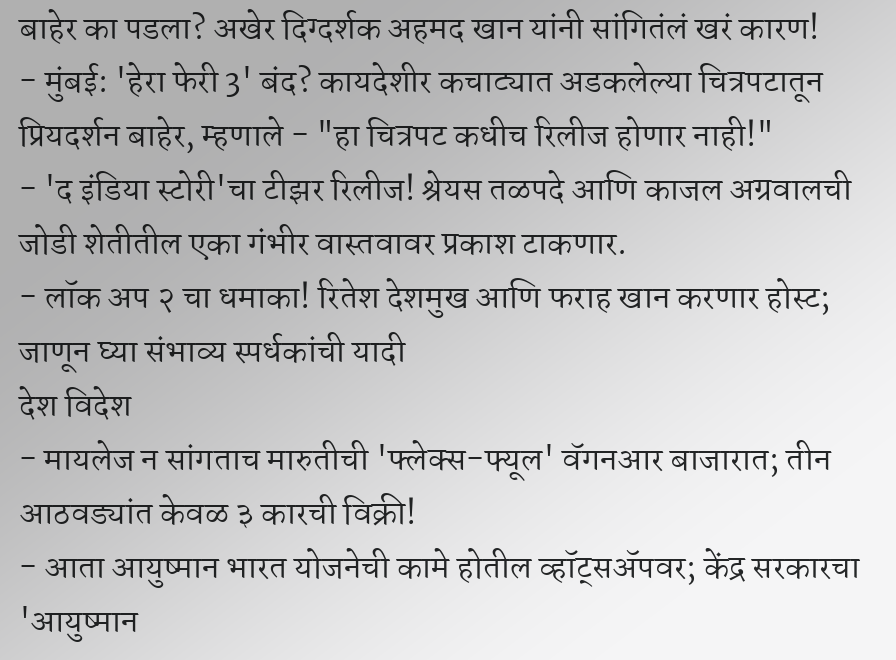बाहेर का पडला? अखेर दिग्दर्शक अहमद खान यांनी सांगितंलं खरं कारण!
- मुंबई: 'हेरा फेरी 3' बंद? कायदेशीर कचाट्यात अडकलेल्या चित्रपटातून प्रियदर्शन बाहेर, म्हणाले - "हा चित्रपट कधीच रिलीज होणार नाही!"
- 'द इंडिया स्टोरी'चा टीझर रिलीज! श्रेयस तळपदे आणि काजल अग्रवालची जोडी शेतीतील एका गंभीर वास्तवावर प्रकाश टाकणार.
- लॉक अप २ चा धमाका! रितेश देशमुख आणि फराह खान करणार होस्ट; जाणून घ्या संभाव्य स्पर्धकांची यादी
देश विदेश
- मायलेज न सांगताच मारुतीची 'फ्लेक्स-फ्यूल' वॅगनआर बाजारात; तीन आठवड्यांत केवळ ३ कारची विक्री!
- आता आयुष्मान भारत योजनेची कामे होतील व्हॉट्सॲपवर; केंद्र सरकारचा 'आयुष्मान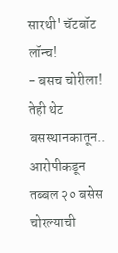सारथी' चॅटबॉट लॉन्च!
- बसच चोरीला! तेही थेट बसस्थानकातून.. आरोपीकडून तब्बल २० बसेस चोरल्याची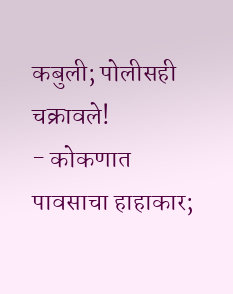कबुली; पोलीसही चक्रावले!
- कोकणात पावसाचा हाहाकार;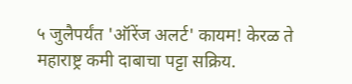५ जुलैपर्यंत 'ऑरेंज अलर्ट' कायम! केरळ ते महाराष्ट्र कमी दाबाचा पट्टा सक्रिय.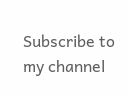Subscribe to my channel